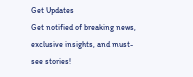Get Updates
Get notified of breaking news, exclusive insights, and must-see stories!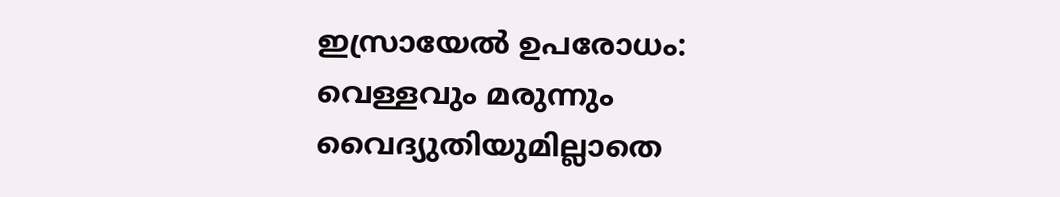ഇസ്രായേല്‍ ഉപരോധം: വെള്ളവും മരുന്നും വൈദ്യുതിയുമില്ലാതെ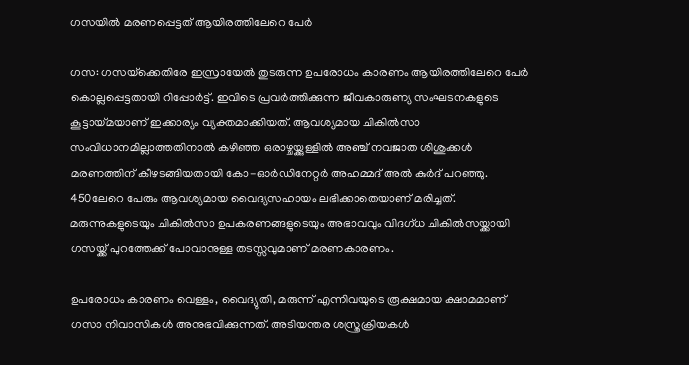ഗസയില്‍ മരണപ്പെട്ടത് ആയിരത്തിലേറെ പേര്‍

ഗസ: ഗസയ്‌ക്കെതിരേ ഇസ്രായേല്‍ തുടരുന്ന ഉപരോധം കാരണം ആയിരത്തിലേറെ പേര്‍ കൊല്ലപ്പെട്ടതായി റിപ്പോര്‍ട്ട്. ഇവിടെ പ്രവര്‍ത്തിക്കുന്ന ജീവകാരുണ്യ സംഘടനകളുടെ കൂട്ടായ്മയാണ് ഇക്കാര്യം വ്യക്തമാക്കിയത്. ആവശ്യമായ ചികില്‍സാ സംവിധാനമില്ലാത്തതിനാല്‍ കഴിഞ്ഞ ഒരാഴ്ചയ്ക്കുള്ളില്‍ അഞ്ച് നവജാത ശിശുക്കള്‍ മരണത്തിന് കീഴടങ്ങിയതായി കോ-ഓര്‍ഡിനേറ്റര്‍ അഹമ്മദ് അല്‍ കുര്‍ദ് പറഞ്ഞു. 450ലേറെ പേരും ആവശ്യമായ വൈദ്യസഹായം ലഭിക്കാതെയാണ് മരിച്ചത്. മരുന്നുകളുടെയും ചികില്‍സാ ഉപകരണങ്ങളുടെയും അഭാവവും വിദഗ്ധ ചികില്‍സയ്ക്കായി ഗസയ്ക്ക് പുറത്തേക്ക് പോവാനുള്ള തടസ്സവുമാണ് മരണകാരണം.

ഉപരോധം കാരണം വെള്ളം, വൈദ്യുതി, മരുന്ന് എന്നിവയുടെ രൂക്ഷമായ ക്ഷാമമാണ് ഗസാ നിവാസികള്‍ അനുഭവിക്കുന്നത്. അടിയന്തര ശസ്ത്രക്രിയകള്‍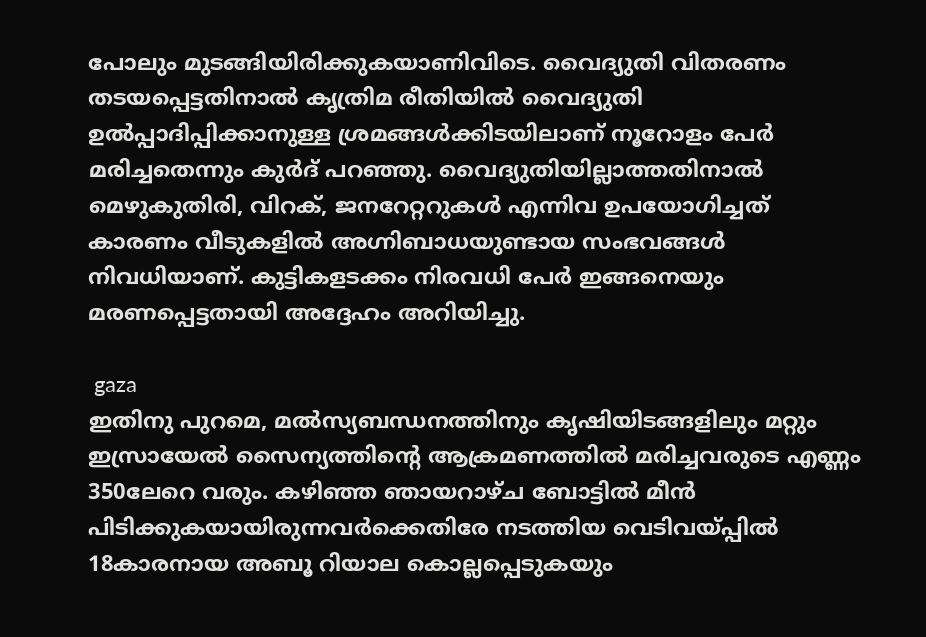പോലും മുടങ്ങിയിരിക്കുകയാണിവിടെ. വൈദ്യുതി വിതരണം തടയപ്പെട്ടതിനാല്‍ കൃത്രിമ രീതിയില്‍ വൈദ്യുതി ഉല്‍പ്പാദിപ്പിക്കാനുള്ള ശ്രമങ്ങള്‍ക്കിടയിലാണ് നൂറോളം പേര്‍ മരിച്ചതെന്നും കുര്‍ദ് പറഞ്ഞു. വൈദ്യുതിയില്ലാത്തതിനാല്‍ മെഴുകുതിരി, വിറക്, ജനറേറ്ററുകള്‍ എന്നിവ ഉപയോഗിച്ചത് കാരണം വീടുകളില്‍ അഗ്നിബാധയുണ്ടായ സംഭവങ്ങള്‍ നിവധിയാണ്. കുട്ടികളടക്കം നിരവധി പേര്‍ ഇങ്ങനെയും മരണപ്പെട്ടതായി അദ്ദേഹം അറിയിച്ചു.

 gaza
ഇതിനു പുറമെ, മല്‍സ്യബന്ധനത്തിനും കൃഷിയിടങ്ങളിലും മറ്റും ഇസ്രായേല്‍ സൈന്യത്തിന്റെ ആക്രമണത്തില്‍ മരിച്ചവരുടെ എണ്ണം 350ലേറെ വരും. കഴിഞ്ഞ ഞായറാഴ്ച ബോട്ടില്‍ മീന്‍ പിടിക്കുകയായിരുന്നവര്‍ക്കെതിരേ നടത്തിയ വെടിവയ്പ്പില്‍ 18കാരനായ അബൂ റിയാല കൊല്ലപ്പെടുകയും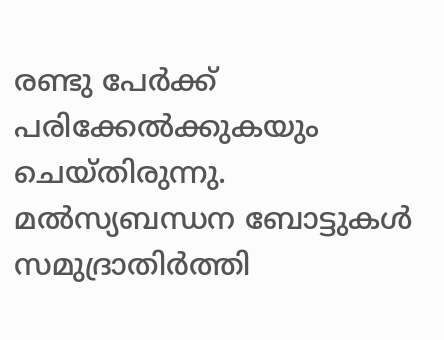രണ്ടു പേര്‍ക്ക് പരിക്കേല്‍ക്കുകയും ചെയ്തിരുന്നു. മല്‍സ്യബന്ധന ബോട്ടുകള്‍ സമുദ്രാതിര്‍ത്തി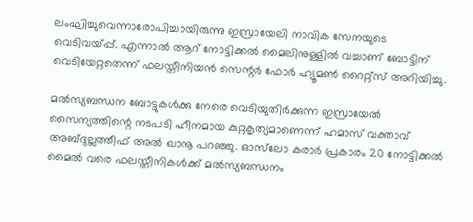ലംഘിച്ചുവെന്നാരോപിച്ചായിരുന്നു ഇസ്രായേലി നാവിക സേനയുടെ വെടിവയ്പ്പ്. എന്നാല്‍ ആറ് നോട്ടിക്കല്‍ മൈലിനുള്ളില്‍ വച്ചാണ് ബോട്ടിന് വെടിയേറ്റതെന്ന് ഫലസ്തീനിയന്‍ സെന്റര്‍ ഫോര്‍ ഹ്യൂമണ്‍ റൈറ്റ്‌സ് അറിയിച്ചു.

മല്‍സ്യബന്ധന ബോട്ടുകള്‍ക്കു നേരെ വെടിയുതിര്‍ക്കുന്ന ഇസ്രായേല്‍ സൈന്യത്തിന്റെ നടപടി ഹീനമായ കുറ്റകൃത്യമാണെന്ന് ഹമാസ് വക്താവ് അബ്ദുല്ലത്തീഫ് അല്‍ ഖാനൂ പറഞ്ഞു. ഓസ്‌ലോ കരാര്‍ പ്രകാരം 20 നോട്ടിക്കല്‍ മൈല്‍ വരെ ഫലസ്തീനികള്‍ക്ക് മല്‍സ്യബന്ധനം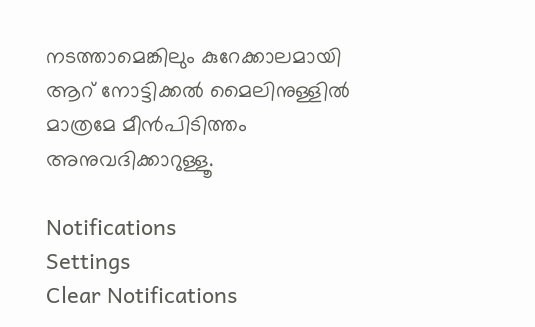നടത്താമെങ്കിലും കുറേക്കാലമായി ആറ് നോട്ടിക്കല്‍ മൈലിനുള്ളില്‍ മാത്രമേ മീന്‍പിടിത്തം അനുവദിക്കാറുള്ളൂ.

Notifications
Settings
Clear Notifications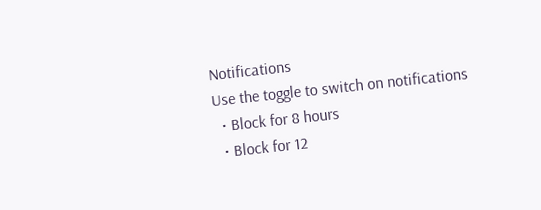Notifications
Use the toggle to switch on notifications
  • Block for 8 hours
  • Block for 12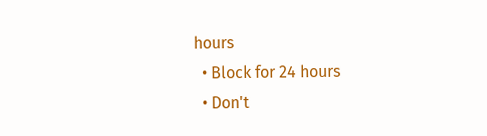hours
  • Block for 24 hours
  • Don't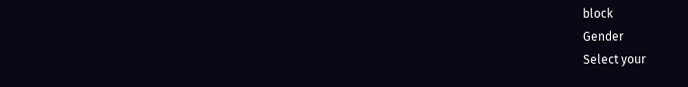block
Gender
Select your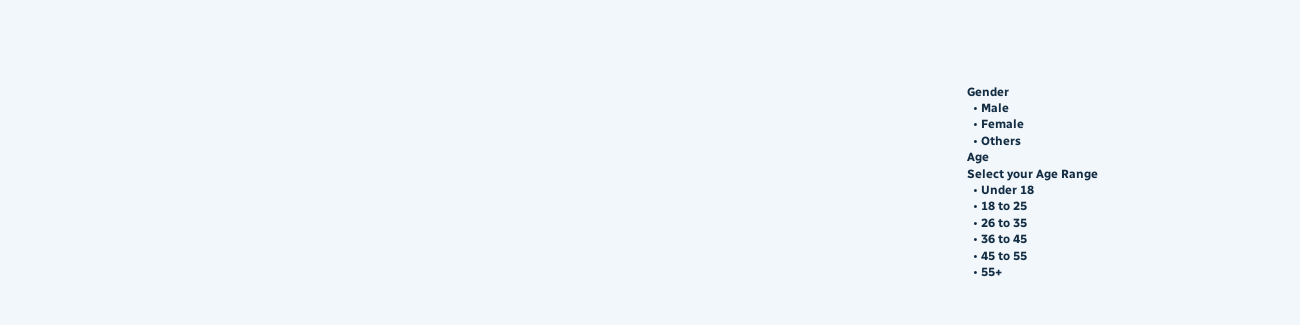Gender
  • Male
  • Female
  • Others
Age
Select your Age Range
  • Under 18
  • 18 to 25
  • 26 to 35
  • 36 to 45
  • 45 to 55
  • 55+